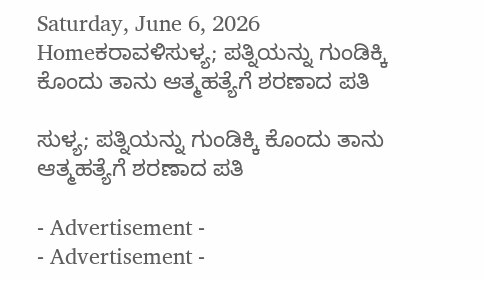Saturday, June 6, 2026
Homeಕರಾವಳಿಸುಳ್ಯ; ಪತ್ನಿಯನ್ನು ಗುಂಡಿಕ್ಕಿ ಕೊಂದು ತಾನು ಆತ್ಮಹತ್ಯೆಗೆ ಶರಣಾದ ಪತಿ

ಸುಳ್ಯ; ಪತ್ನಿಯನ್ನು ಗುಂಡಿಕ್ಕಿ ಕೊಂದು ತಾನು ಆತ್ಮಹತ್ಯೆಗೆ ಶರಣಾದ ಪತಿ

- Advertisement -
- Advertisement -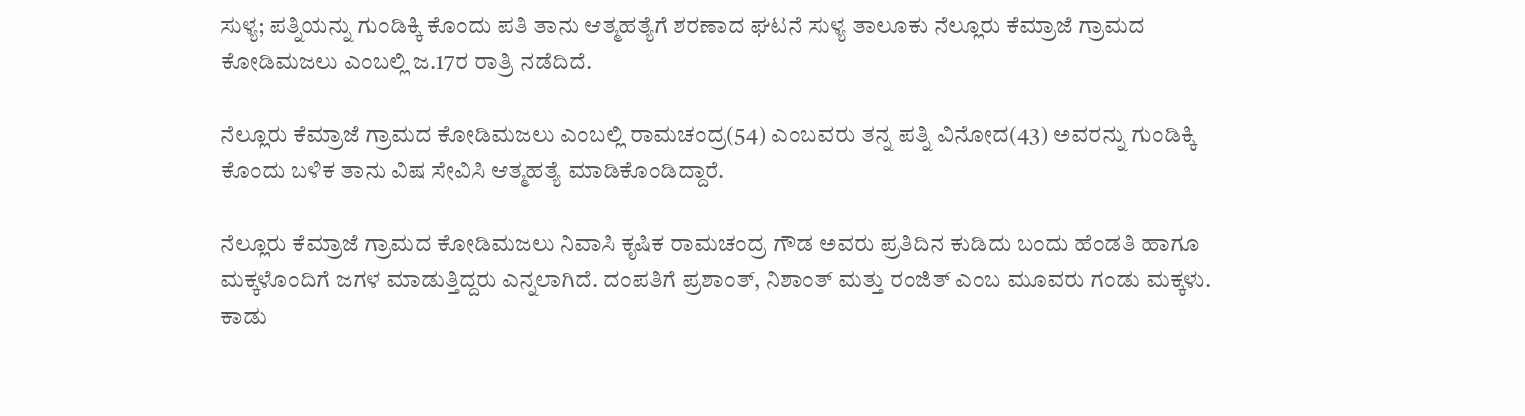ಸುಳ್ಯ; ಪತ್ನಿಯನ್ನು ಗುಂಡಿಕ್ಕಿ ಕೊಂದು ಪತಿ ತಾನು ಆತ್ಮಹತ್ಯೆಗೆ ಶರಣಾದ ಘಟನೆ ಸುಳ್ಯ ತಾಲೂಕು ನೆಲ್ಲೂರು ಕೆಮ್ರಾಜೆ ಗ್ರಾಮದ ಕೋಡಿಮಜಲು ಎಂಬಲ್ಲಿ ಜ.17ರ ರಾತ್ರಿ ನಡೆದಿದೆ.

ನೆಲ್ಲೂರು ಕೆಮ್ರಾಜೆ ಗ್ರಾಮದ ಕೋಡಿಮಜಲು ಎಂಬಲ್ಲಿ ರಾಮಚಂದ್ರ(54) ಎಂಬವರು ತನ್ನ ಪತ್ನಿ ವಿನೋದ(43) ಅವರನ್ನು ಗುಂಡಿಕ್ಕಿ ಕೊಂದು ಬಳಿಕ ತಾನು ವಿಷ ಸೇವಿಸಿ ಆತ್ಮಹತ್ಯೆ ಮಾಡಿಕೊಂಡಿದ್ದಾರೆ.

ನೆಲ್ಲೂರು ಕೆಮ್ರಾಜೆ ಗ್ರಾಮದ ಕೋಡಿಮಜಲು ನಿವಾಸಿ ಕೃಷಿಕ ರಾಮಚಂದ್ರ ಗೌಡ ಅವರು ಪ್ರತಿದಿನ ಕುಡಿದು ಬಂದು ಹೆಂಡತಿ ಹಾಗೂ ಮಕ್ಕಳೊಂದಿಗೆ ಜಗಳ ಮಾಡುತ್ತಿದ್ದರು ಎನ್ನಲಾಗಿದೆ. ದಂಪತಿಗೆ ಪ್ರಶಾಂತ್, ನಿಶಾಂತ್ ಮತ್ತು ರಂಜಿತ್ ಎಂಬ ಮೂವರು ಗಂಡು ಮಕ್ಕಳು. ಕಾಡು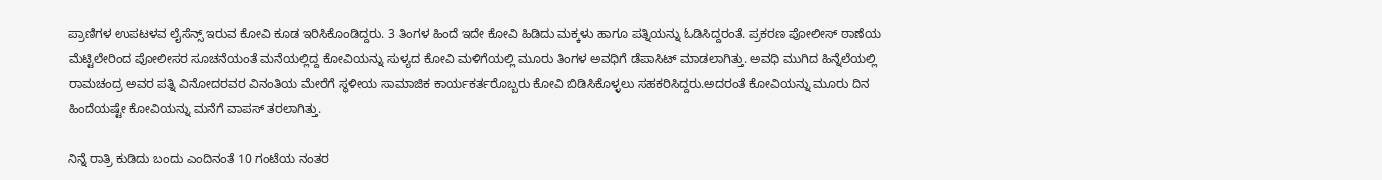ಪ್ರಾಣಿಗಳ ಉಪಟಳವ ಲೈಸೆನ್ಸ್ ಇರುವ ಕೋವಿ ಕೂಡ ಇರಿಸಿಕೊಂಡಿದ್ದರು. 3 ತಿಂಗಳ ಹಿಂದೆ ಇದೇ ಕೋವಿ ಹಿಡಿದು ಮಕ್ಕಳು ಹಾಗೂ ಪತ್ನಿಯನ್ನು ಓಡಿಸಿದ್ದರಂತೆ. ಪ್ರಕರಣ ಪೋಲೀಸ್ ಠಾಣೆಯ ಮೆಟ್ಟಿಲೇರಿಂದ ಪೋಲೀಸರ ಸೂಚನೆಯಂತೆ ಮನೆಯಲ್ಲಿದ್ದ ಕೋವಿಯನ್ನು ಸುಳ್ಯದ ಕೋವಿ ಮಳಿಗೆಯಲ್ಲಿ ಮೂರು ತಿಂಗಳ ಅವಧಿಗೆ ಡೆಪಾಸಿಟ್ ಮಾಡಲಾಗಿತ್ತು. ಅವಧಿ ಮುಗಿದ ಹಿನ್ನೆಲೆಯಲ್ಲಿ ರಾಮಚಂದ್ರ ಅವರ ಪತ್ನಿ ವಿನೋದರವರ ವಿನಂತಿಯ ಮೇರೆಗೆ ಸ್ಥಳೀಯ ಸಾಮಾಜಿಕ ಕಾರ್ಯಕರ್ತರೊಬ್ಬರು ಕೋವಿ ಬಿಡಿಸಿಕೊಳ್ಳಲು ಸಹಕರಿಸಿದ್ದರು.ಅದರಂತೆ ಕೋವಿಯನ್ನು ಮೂರು ದಿನ ಹಿಂದೆಯಷ್ಟೇ ಕೋವಿಯನ್ನು ಮನೆಗೆ ವಾಪಸ್ ತರಲಾಗಿತ್ತು.

ನಿನ್ನೆ ರಾತ್ರಿ ಕುಡಿದು ಬಂದು ಎಂದಿನಂತೆ 10 ಗಂಟೆಯ ನಂತರ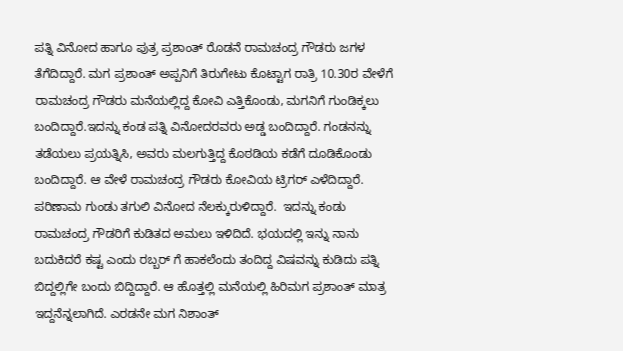ಪತ್ನಿ ವಿನೋದ ಹಾಗೂ ಪುತ್ರ ಪ್ರಶಾಂತ್ ರೊಡನೆ ರಾಮಚಂದ್ರ ಗೌಡರು ಜಗಳ ತೆಗೆದಿದ್ದಾರೆ. ಮಗ ಪ್ರಶಾಂತ್ ಅಪ್ಪನಿಗೆ ತಿರುಗೇಟು ಕೊಟ್ಟಾಗ ರಾತ್ರಿ 10.30ರ ವೇಳೆಗೆ ರಾಮಚಂದ್ರ ಗೌಡರು ಮನೆಯಲ್ಲಿದ್ದ ಕೋವಿ ಎತ್ತಿಕೊಂಡು, ಮಗನಿಗೆ ಗುಂಡಿಕ್ಕಲು ಬಂದಿದ್ದಾರೆ.ಇದನ್ನು ಕಂಡ ಪತ್ನಿ ವಿನೋದರವರು ಅಡ್ಡ ಬಂದಿದ್ದಾರೆ. ಗಂಡನನ್ನು ತಡೆಯಲು ಪ್ರಯತ್ನಿಸಿ, ಅವರು ಮಲಗುತ್ತಿದ್ದ ಕೊಠಡಿಯ ಕಡೆಗೆ ದೂಡಿಕೊಂಡು ಬಂದಿದ್ದಾರೆ. ಆ ವೇಳೆ ರಾಮಚಂದ್ರ ಗೌಡರು ಕೋವಿಯ ಟ್ರಿಗರ್ ಎಳೆದಿದ್ದಾರೆ. ಪರಿಣಾಮ ಗುಂಡು ತಗುಲಿ ವಿನೋದ ನೆಲಕ್ಕುರುಳಿದ್ದಾರೆ.  ಇದನ್ನು ಕಂಡು ರಾಮಚಂದ್ರ ಗೌಡರಿಗೆ ಕುಡಿತದ ಅಮಲು ಇಳಿದಿದೆ. ಭಯದಲ್ಲಿ ಇನ್ನು ನಾನು ಬದುಕಿದರೆ ಕಷ್ಟ ಎಂದು ರಬ್ಬರ್ ಗೆ ಹಾಕಲೆಂದು ತಂದಿದ್ದ ವಿಷವನ್ನು ಕುಡಿದು ಪತ್ನಿ ಬಿದ್ದಲ್ಲಿಗೇ ಬಂದು ಬಿದ್ದಿದ್ದಾರೆ. ಆ ಹೊತ್ತಲ್ಲಿ ಮನೆಯಲ್ಲಿ ಹಿರಿಮಗ ಪ್ರಶಾಂತ್ ಮಾತ್ರ ಇದ್ದನೆನ್ನಲಾಗಿದೆ. ಎರಡನೇ ಮಗ ನಿಶಾಂತ್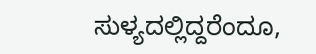ಸುಳ್ಯದಲ್ಲಿದ್ದರೆಂದೂ,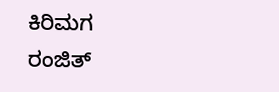ಕಿರಿಮಗ ರಂಜಿತ್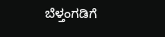ಬೆಳ್ತಂಗಡಿಗೆ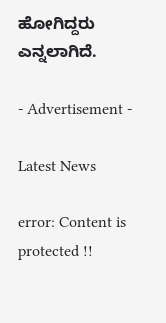ಹೋಗಿದ್ದರು ಎನ್ನಲಾಗಿದೆ.

- Advertisement -

Latest News

error: Content is protected !!